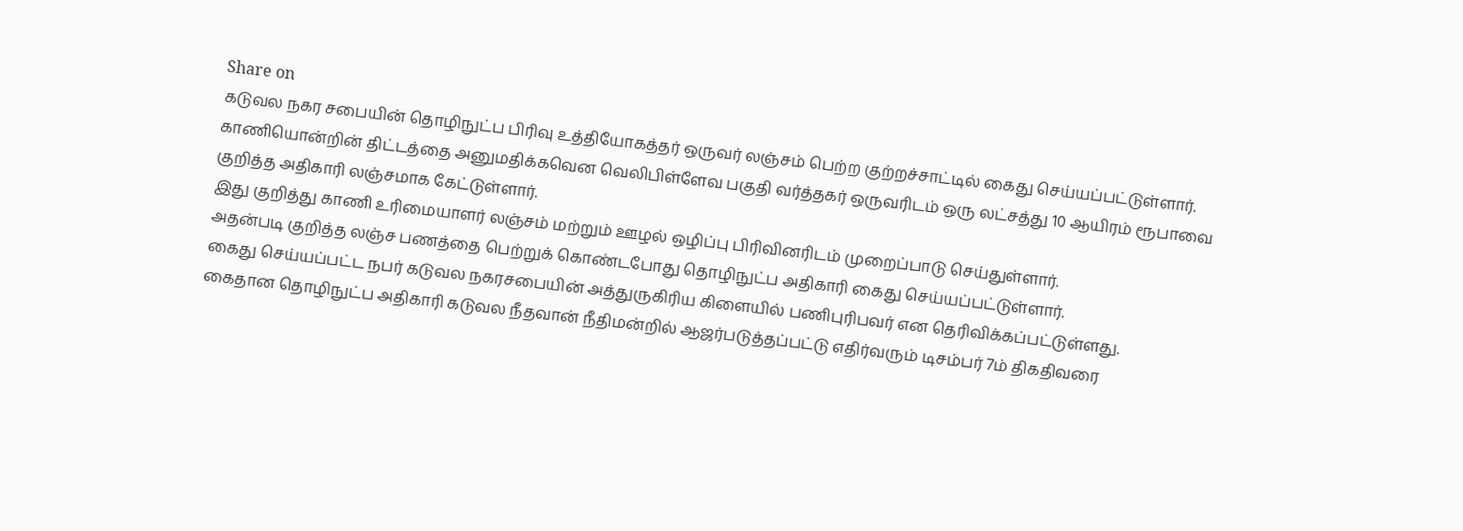Share on
கடுவல நகர சபையின் தொழிநுட்ப பிரிவு உத்தியோகத்தர் ஒருவர் லஞ்சம் பெற்ற குற்றச்சாட்டில் கைது செய்யப்பட்டுள்ளார்.
காணியொன்றின் திட்டத்தை அனுமதிக்கவென வெலிபிள்ளேவ பகுதி வர்த்தகர் ஒருவரிடம் ஒரு லட்சத்து 10 ஆயிரம் ரூபாவை குறித்த அதிகாரி லஞ்சமாக கேட்டுள்ளார்.
இது குறித்து காணி உரிமையாளர் லஞ்சம் மற்றும் ஊழல் ஒழிப்பு பிரிவினரிடம் முறைப்பாடு செய்துள்ளார்.
அதன்படி குறித்த லஞ்ச பணத்தை பெற்றுக் கொண்டபோது தொழிநுட்ப அதிகாரி கைது செய்யப்பட்டுள்ளார்.
கைது செய்யப்பட்ட நபர் கடுவல நகரசபையின் அத்துருகிரிய கிளையில் பணிபுரிபவர் என தெரிவிக்கப்பட்டுள்ளது.
கைதான தொழிநுட்ப அதிகாரி கடுவல நீதவான் நீதிமன்றில் ஆஜர்படுத்தப்பட்டு எதிர்வரும் டிசம்பர் 7ம் திகதிவரை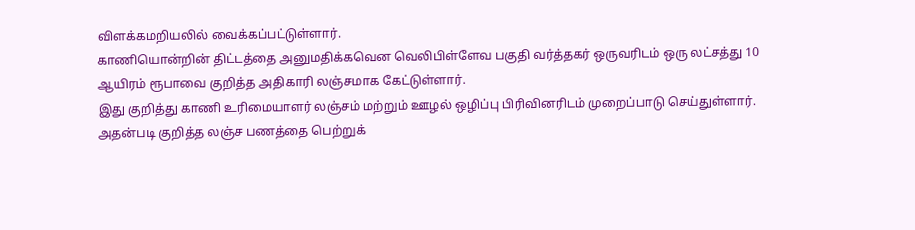விளக்கமறியலில் வைக்கப்பட்டுள்ளார்.
காணியொன்றின் திட்டத்தை அனுமதிக்கவென வெலிபிள்ளேவ பகுதி வர்த்தகர் ஒருவரிடம் ஒரு லட்சத்து 10 ஆயிரம் ரூபாவை குறித்த அதிகாரி லஞ்சமாக கேட்டுள்ளார்.
இது குறித்து காணி உரிமையாளர் லஞ்சம் மற்றும் ஊழல் ஒழிப்பு பிரிவினரிடம் முறைப்பாடு செய்துள்ளார்.
அதன்படி குறித்த லஞ்ச பணத்தை பெற்றுக்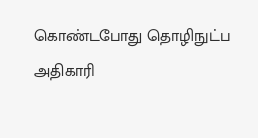கொண்டபோது தொழிநுட்ப அதிகாரி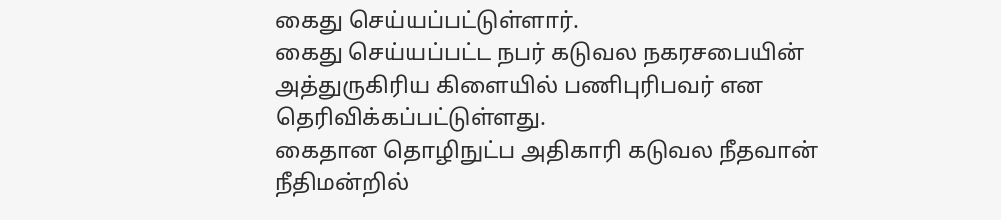கைது செய்யப்பட்டுள்ளார்.
கைது செய்யப்பட்ட நபர் கடுவல நகரசபையின் அத்துருகிரிய கிளையில் பணிபுரிபவர் என தெரிவிக்கப்பட்டுள்ளது.
கைதான தொழிநுட்ப அதிகாரி கடுவல நீதவான் நீதிமன்றில்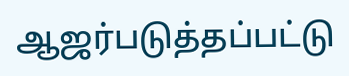ஆஜர்படுத்தப்பட்டு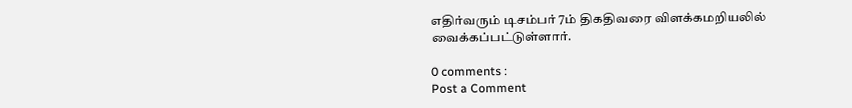எதிர்வரும் டிசம்பர் 7ம் திகதிவரை விளக்கமறியலில் வைக்கப்பட்டுள்ளார்.

0 comments :
Post a Comment